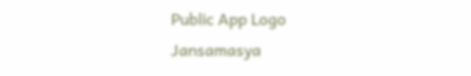Public App Logo
Jansamasya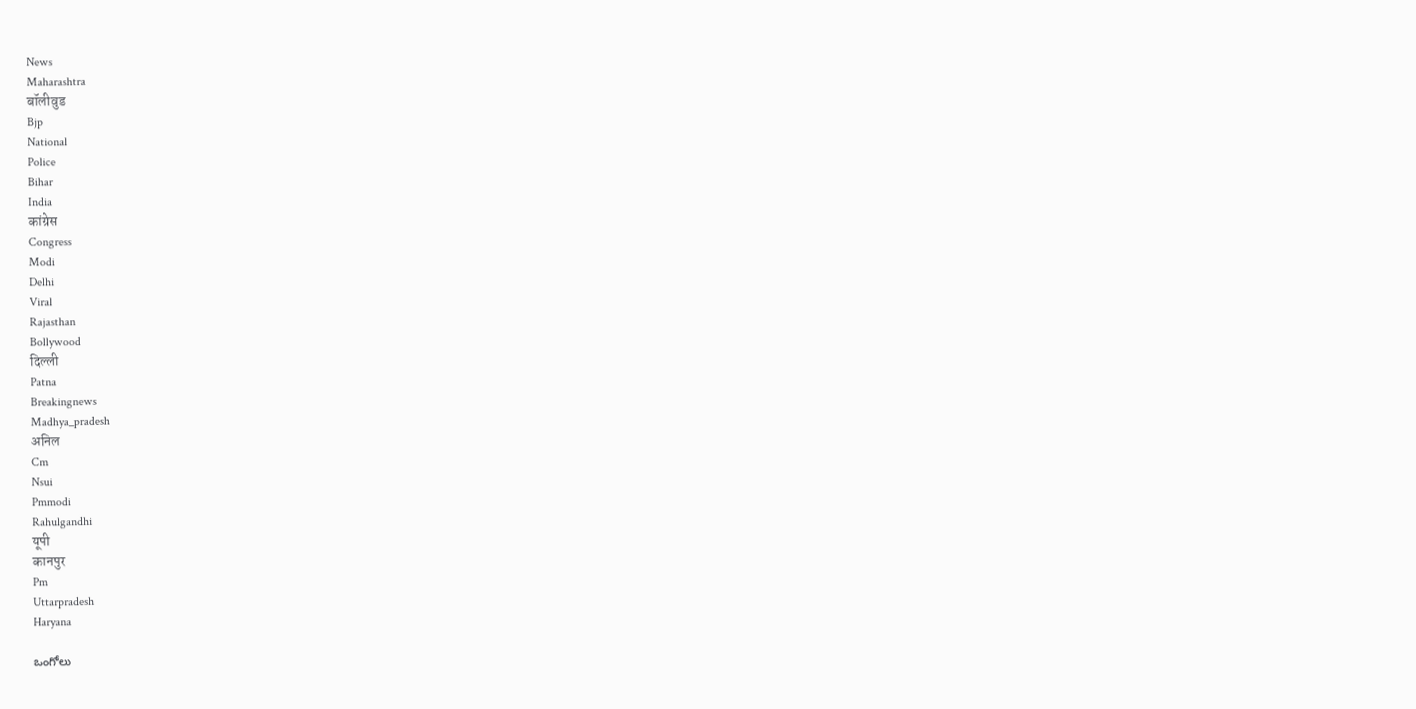News
Maharashtra
बॉलीवुड
Bjp
National
Police
Bihar
India
कांग्रेस
Congress
Modi
Delhi
Viral
Rajasthan
Bollywood
दिल्ली
Patna
Breakingnews
Madhya_pradesh
अनिल
Cm
Nsui
Pmmodi
Rahulgandhi
यूपी
कानपुर
Pm
Uttarpradesh
Haryana

ఒంగోలు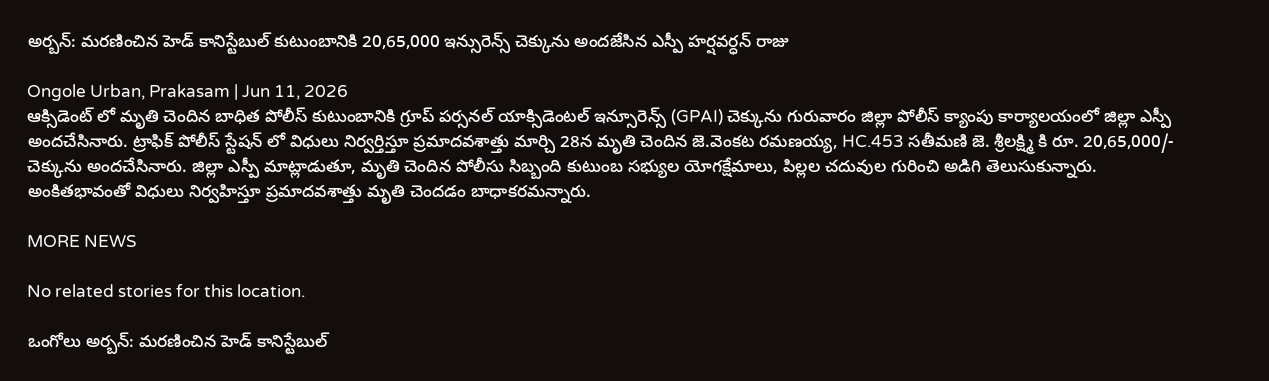అర్బన్: మరణించిన హెడ్ కానిస్టేబుల్ కుటుంబానికి 20,65,000 ఇన్సురెన్స్ చెక్కును అందజేసిన ఎస్పీ హర్షవర్ధన్ రాజు

Ongole Urban, Prakasam | Jun 11, 2026
ఆక్సిడెంట్ లో మృతి చెందిన బాధిత పోలీస్ కుటుంబానికి గ్రూప్ పర్సనల్ యాక్సిడెంటల్ ఇన్సూరెన్స్ (GPAI) చెక్కును గురువారం జిల్లా పోలీస్ క్యాంపు కార్యాలయంలో జిల్లా ఎస్పీ అందచేసినారు. ట్రాఫిక్ పోలీస్ స్టేషన్ లో విధులు నిర్వర్తిస్తూ ప్రమాదవశాత్తు మార్చి 28న మృతి చెందిన జె.వెంకట రమణయ్య, HC.453 సతీమణి జె. శ్రీలక్ష్మి కి రూ. 20,65,000/- చెక్కును అందచేసినారు. జిల్లా ఎస్పీ మాట్లాడుతూ, మృతి చెందిన పోలీసు సిబ్బంది కుటుంబ సభ్యుల యోగక్షేమాలు, పిల్లల చదువుల గురించి అడిగి తెలుసుకున్నారు. అంకితభావంతో విధులు నిర్వహిస్తూ ప్రమాదవశాత్తు మృతి చెందడం బాధాకరమన్నారు.

MORE NEWS

No related stories for this location.

ఒంగోలు అర్బన్: మరణించిన హెడ్ కానిస్టేబుల్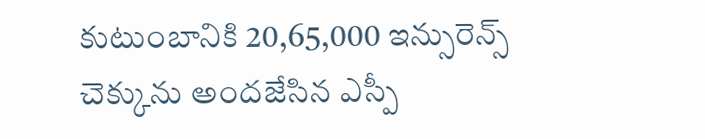కుటుంబానికి 20,65,000 ఇన్సురెన్స్ చెక్కును అందజేసిన ఎస్పీ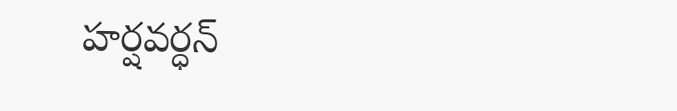హర్షవర్ధన్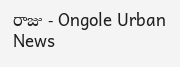రాజు - Ongole Urban News